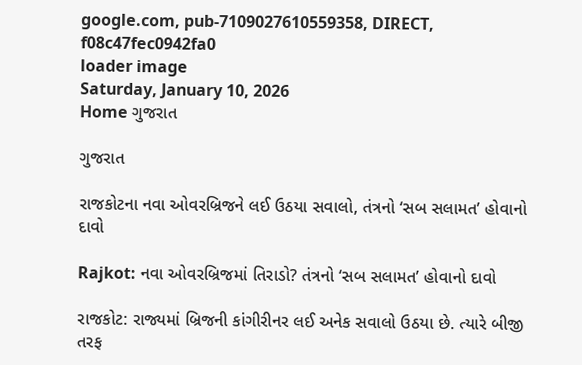google.com, pub-7109027610559358, DIRECT, f08c47fec0942fa0
loader image
Saturday, January 10, 2026
Home ગુજરાત

ગુજરાત

રાજકોટના નવા ઓવરબ્રિજને લઈ ઉઠયા સવાલો, તંત્રનો ‘સબ સલામત’ હોવાનો દાવો

Rajkot: નવા ઓવરબ્રિજમાં તિરાડો? તંત્રનો ‘સબ સલામત’ હોવાનો દાવો

રાજકોટ: રાજ્યમાં બ્રિજની કાંગીરીનર લઈ અનેક સવાલો ઉઠયા છે. ત્યારે બીજી તરફ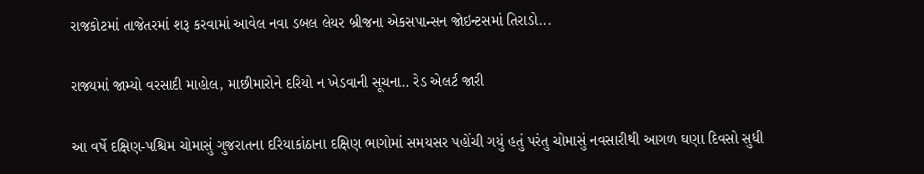રાજકોટમાં તાજેતરમાં શરૂ કરવામાં આવેલ નવા ડબલ લેયર બ્રીજના એકસપાન્સન જોઇન્ટસમાં તિરાડો...

રાજ્યમાં જામ્યો વરસાદી માહોલ, માછીમારોને દરિયો ન ખેડવાની સૂચના.. રેડ એલર્ટ જારી

આ વર્ષે દક્ષિણ-પશ્ચિમ ચોમાસું ગુજરાતના દરિયાકાંઠાના દક્ષિણ ભાગોમાં સમયસર પહોંચી ગયું હતું પરંતુ ચોમાસું નવસારીથી આગળ ઘણા દિવસો સુધી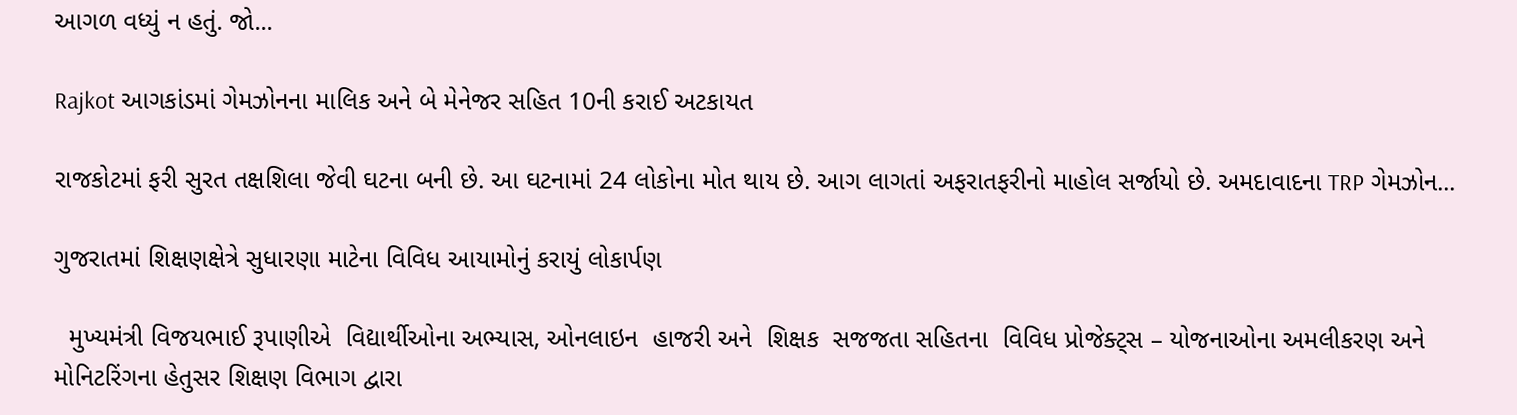આગળ વધ્યું ન હતું. જો...

Rajkot આગકાંડમાં ગેમઝોનના માલિક અને બે મેનેજર સહિત 10ની કરાઈ અટકાયત

રાજકોટમાં ફરી સુરત તક્ષશિલા જેવી ઘટના બની છે. આ ઘટનામાં 24 લોકોના મોત થાય છે. આગ લાગતાં અફરાતફરીનો માહોલ સર્જાયો છે. અમદાવાદના TRP ગેમઝોન...

ગુજરાતમાં શિક્ષણક્ષેત્રે સુધારણા માટેના વિવિધ આયામોનું કરાયું લોકાર્પણ

  મુખ્યમંત્રી વિજયભાઈ રૂપાણીએ  વિદ્યાર્થીઓના અભ્યાસ, ઓનલાઇન  હાજરી અને  શિક્ષક  સજજતા સહિતના  વિવિધ પ્રોજેક્ટ્સ – યોજનાઓના અમલીકરણ અને મોનિટરિંગના હેતુસર શિક્ષણ વિભાગ દ્વારા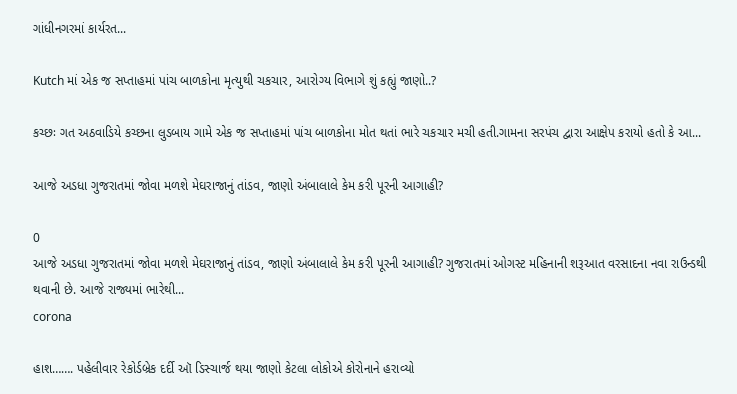ગાંધીનગરમાં કાર્યરત...

Kutch માં એક જ સપ્તાહમાં પાંચ બાળકોના મૃત્યુથી ચકચાર, આરોગ્ય વિભાગે શું કહ્યું જાણો..?

કચ્છઃ ગત અઠવાડિયે કચ્છના લુડબાય ગામે એક જ સપ્તાહમાં પાંચ બાળકોના મોત થતાં ભારે ચકચાર મચી હતી.ગામના સરપંચ દ્વારા આક્ષેપ કરાયો હતો કે આ...

આજે અડધા ગુજરાતમાં જોવા મળશે મેઘરાજાનું તાંડવ, જાણો અંબાલાલે કેમ કરી પૂરની આગાહી?

0
આજે અડધા ગુજરાતમાં જોવા મળશે મેઘરાજાનું તાંડવ, જાણો અંબાલાલે કેમ કરી પૂરની આગાહી? ગુજરાતમાં ઓગસ્ટ મહિનાની શરૂઆત વરસાદના નવા રાઉન્ડથી થવાની છે. આજે રાજ્યમાં ભારેથી...
corona

હાશ……. પહેલીવાર રેકોર્ડબ્રેક દર્દી ઑ ડિસ્ચાર્જ થયા જાણો કેટલા લોકોએ કોરોનાને હરાવ્યો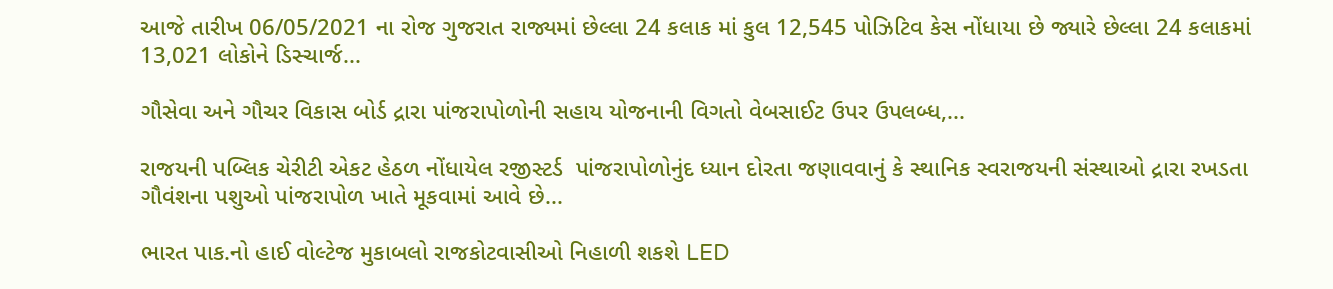આજે તારીખ 06/05/2021 ના રોજ ગુજરાત રાજ્યમાં છેલ્લા 24 કલાક માં કુલ 12,545 પોઝિટિવ કેસ નોંધાયા છે જ્યારે છેલ્લા 24 કલાકમાં 13,021 લોકોને ડિસ્ચાર્જ...

ગૌસેવા અને ગૌચર વિકાસ બોર્ડ દ્રારા પાંજરાપોળોની સહાય યોજનાની વિગતો વેબસાઈટ ઉપર ઉપલબ્ધ,...

રાજયની પબ્લિક ચેરીટી એકટ હેઠળ નોંધાયેલ રજીસ્ટર્ડ  પાંજરાપોળોનુંદ ધ્યાન દોરતા જણાવવાનું કે સ્થાનિક સ્વરાજયની સંસ્થાઓ દ્રારા રખડતા ગૌવંશના પશુઓ પાંજરાપોળ ખાતે મૂકવામાં આવે છે...

ભારત પાક.નો હાઈ વોલ્ટેજ મુકાબલો રાજકોટવાસીઓ નિહાળી શકશે LED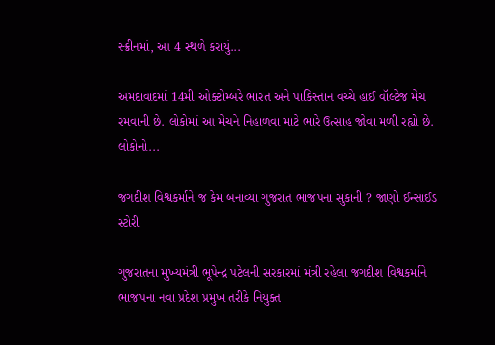સ્ક્રીનમાં, આ 4 સ્થળે કરાયું...

અમદાવાદમાં 14મી ઓક્ટોમ્બરે ભારત અને પાકિસ્તાન વચ્ચે હાઈ વૉલ્ટેજ મેચ રમવાની છે. લોકોમાં આ મેચને નિહાળવા માટે ભારે ઉત્સાહ જોવા મળી રહ્યો છે. લોકોનો...

જગદીશ વિશ્વકર્માને જ કેમ બનાવ્યા ગુજરાત ભાજપના સુકાની ? જાણો ઈન્સાઈડ સ્ટોરી

ગુજરાતના મુખ્યમંત્રી ભૂપેન્દ્ર પટેલની સરકારમાં મંત્રી રહેલા જગદીશ વિશ્વકર્માને ભાજપના નવા પ્રદેશ પ્રમુખ તરીકે નિયુક્ત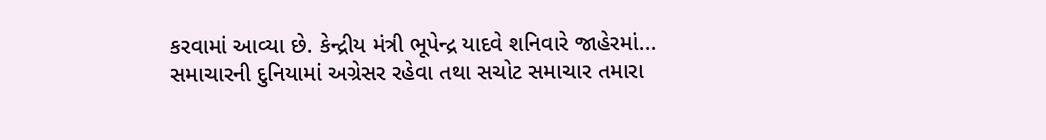કરવામાં આવ્યા છે. કેન્દ્રીય મંત્રી ભૂપેન્દ્ર યાદવે શનિવારે જાહેરમાં...
સમાચારની દુનિયામાં અગ્રેસર રહેવા તથા સચોટ સમાચાર તમારા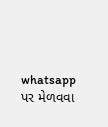whatsapp પર મેળવવા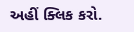અહીં ક્લિક કરો.